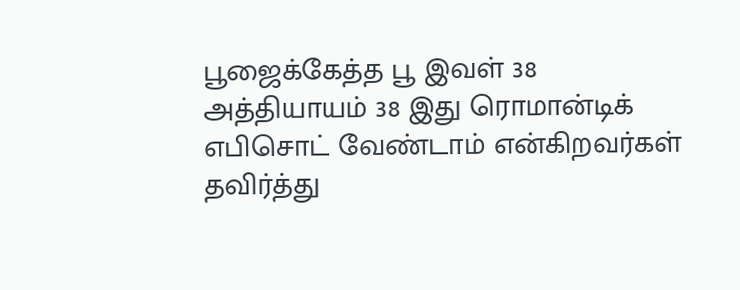பூஜைக்கேத்த பூ இவள் 38
அத்தியாயம் 38 இது ரொமான்டிக் எபிசொட் வேண்டாம் என்கிறவர்கள் தவிர்த்து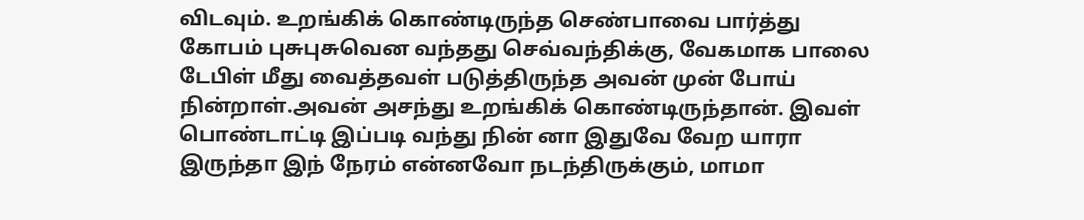விடவும். உறங்கிக் கொண்டிருந்த செண்பாவை பார்த்து கோபம் புசுபுசுவென வந்தது செவ்வந்திக்கு, வேகமாக பாலை டேபிள் மீது வைத்தவள் படுத்திருந்த அவன் முன் போய் நின்றாள்.அவன் அசந்து உறங்கிக் கொண்டிருந்தான். இவள் பொண்டாட்டி இப்படி வந்து நின் னா இதுவே வேற யாரா இருந்தா இந் நேரம் என்னவோ நடந்திருக்கும், மாமா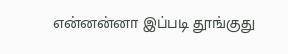என்னன்னா இப்படி தூங்குது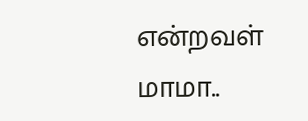என்றவள் மாமா..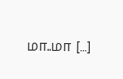மா..மா […]